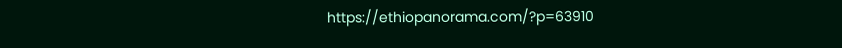https://ethiopanorama.com/?p=63910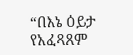“በእኔ ዕይታ የአፈጻጸም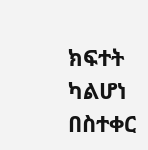ክፍተት ካልሆነ በስተቀር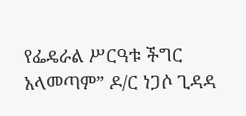የፌዴራል ሥርዓቱ ችግር አላመጣም” ዶ/ር ነጋሶ ጊዳዳ